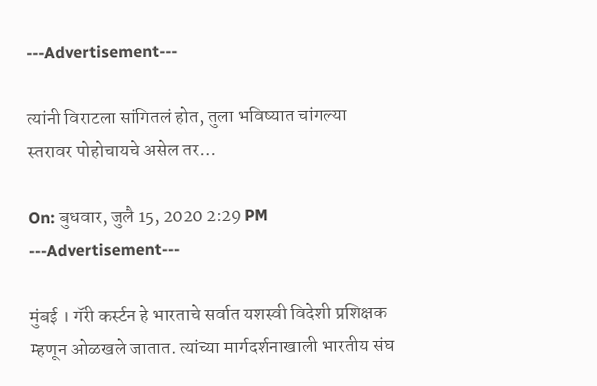---Advertisement---

त्यांनी विराटला सांगितलं होत, तुला भविष्यात चांगल्या स्तरावर पोहोचायचे असेल तर…

On: बुधवार, जुलै 15, 2020 2:29 PM
---Advertisement---

मुंबई । गॅरी कर्स्टन हे भारताचे सर्वात यशस्वी विदेशी प्रशिक्षक म्हणून ओळखले जातात. त्यांच्या मार्गदर्शनाखाली भारतीय संघ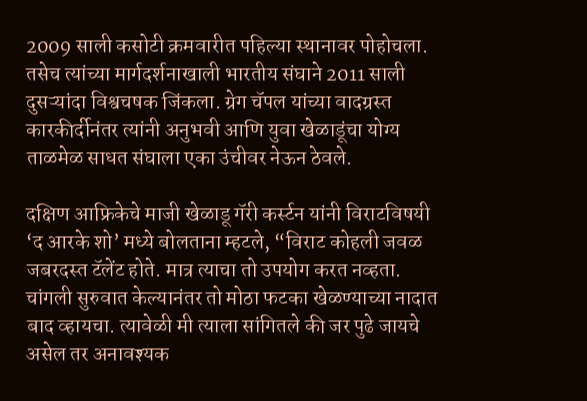2009 साली कसोटी क्रमवारीत पहिल्या स्थानावर पोहोचला. तसेच त्यांच्या मार्गदर्शनाखाली भारतीय संघाने 2011 साली दुसऱ्यांदा विश्वचषक जिंकला. ग्रेग चॅपल यांच्या वादग्रस्त कारकीर्दीनंतर त्यांनी अनुभवी आणि युवा खेळाडूंचा योग्य ताळमेळ साधत संघाला एका उंचीवर नेऊन ठेवले.

दक्षिण आफ्रिकेचे माजी खेळाडू गॅरी कर्स्टन यांनी विराटविषयी ‘द आरके शो’ मध्ये बोलताना म्हटले, “विराट कोहली जवळ जबरदस्त टॅलेंट होते. मात्र त्याचा तो उपयोग करत नव्हता. चांगली सुरुवात केल्यानंतर तो मोठा फटका खेळण्याच्या नादात बाद व्हायचा. त्यावेळी मी त्याला सांगितले की जर पुढे जायचे असेल तर अनावश्यक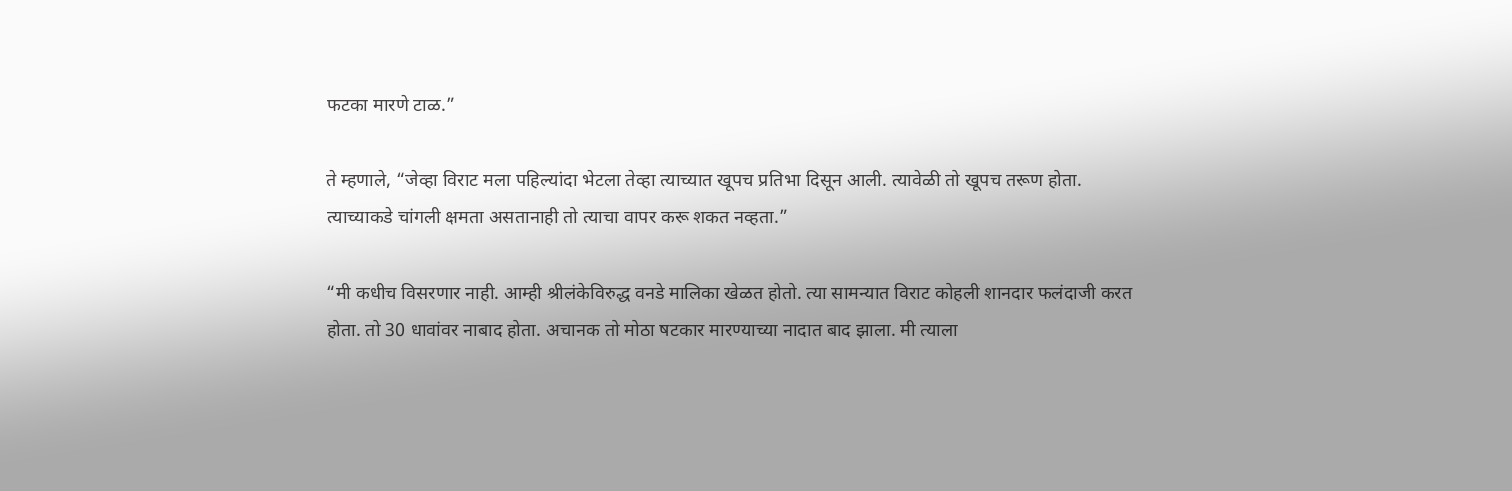फटका मारणे टाळ.”

ते म्हणाले, “जेव्हा विराट मला पहिल्यांदा भेटला तेव्हा त्याच्यात खूपच प्रतिभा दिसून आली. त्यावेळी तो खूपच तरूण होता. त्याच्याकडे चांगली क्षमता असतानाही तो त्याचा वापर करू शकत नव्हता.”

“मी कधीच विसरणार नाही. आम्ही श्रीलंकेविरुद्ध वनडे मालिका खेळत होतो. त्या सामन्यात विराट कोहली शानदार फलंदाजी करत होता. तो 30 धावांवर नाबाद होता. अचानक तो मोठा षटकार मारण्याच्या नादात बाद झाला. मी त्याला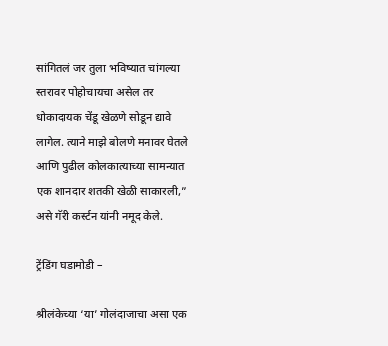सांगितलं जर तुला भविष्यात चांगल्या स्तरावर पोहोचायचा असेल तर धोकादायक चेंडू खेळणे सोडून द्यावे लागेल. त्याने माझे बोलणे मनावर घेतले आणि पुढील कोलकात्याच्या सामन्यात एक शानदार शतकी खेळी साकारली,” असे गॅरी कर्स्टन यांनी नमूद केले.

ट्रेंडिंग घडामोडी –

श्रीलंकेच्या ‘या’ गोलंदाजाचा असा एक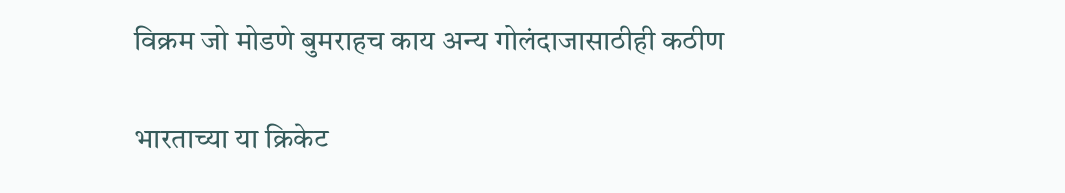विक्रम जो मोडणे बुमराहच काय अन्य गोलंदाजासाठीही कठीण

भारताच्या या क्रिकेट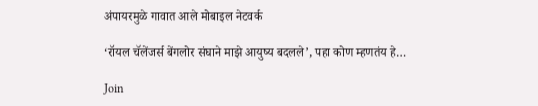अंपायरमुळे गावात आले मोबाइल नेटवर्क

‘रॉयल चॅलेंजर्स बेंगलोर संघाने माझे आयुष्य बदलले’, पहा कोण म्हणतंय हे…

Join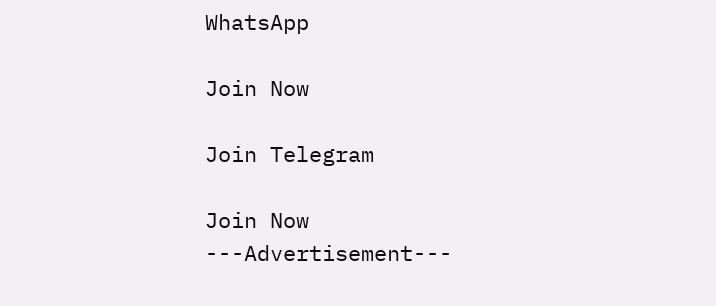WhatsApp

Join Now

Join Telegram

Join Now
---Advertisement---